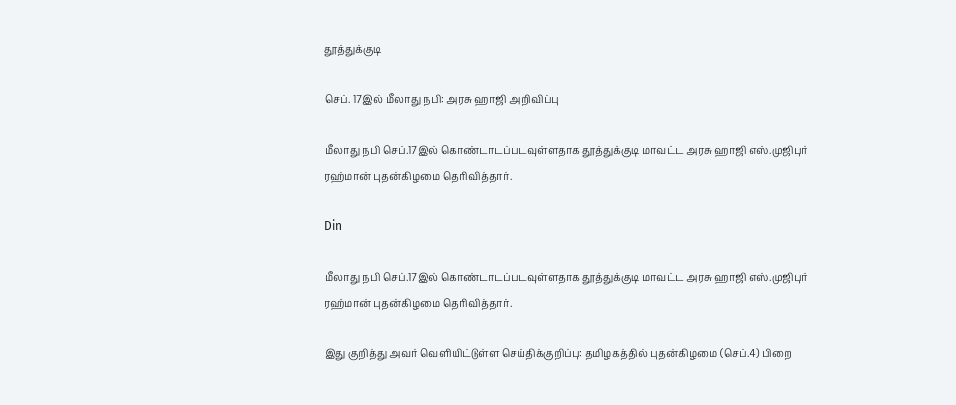தூத்துக்குடி

செப். 17இல் மீலாது நபி: அரசு ஹாஜி அறிவிப்பு

மீலாது நபி செப்.17இல் கொண்டாடப்படவுள்ளதாக தூத்துக்குடி மாவட்ட அரசு ஹாஜி எஸ்.முஜிபுர் ரஹ்மான் புதன்கிழமை தெரிவித்தார்.

Din

மீலாது நபி செப்.17இல் கொண்டாடப்படவுள்ளதாக தூத்துக்குடி மாவட்ட அரசு ஹாஜி எஸ்.முஜிபுர் ரஹ்மான் புதன்கிழமை தெரிவித்தார்.

இது குறித்து அவர் வெளியிட்டுள்ள செய்திக்குறிப்பு: தமிழகத்தில் புதன்கிழமை (செப்.4) பிறை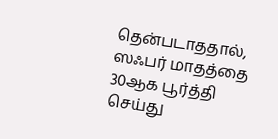தென்படாததால், ஸஃபர் மாதத்தை 30ஆக பூர்த்தி செய்து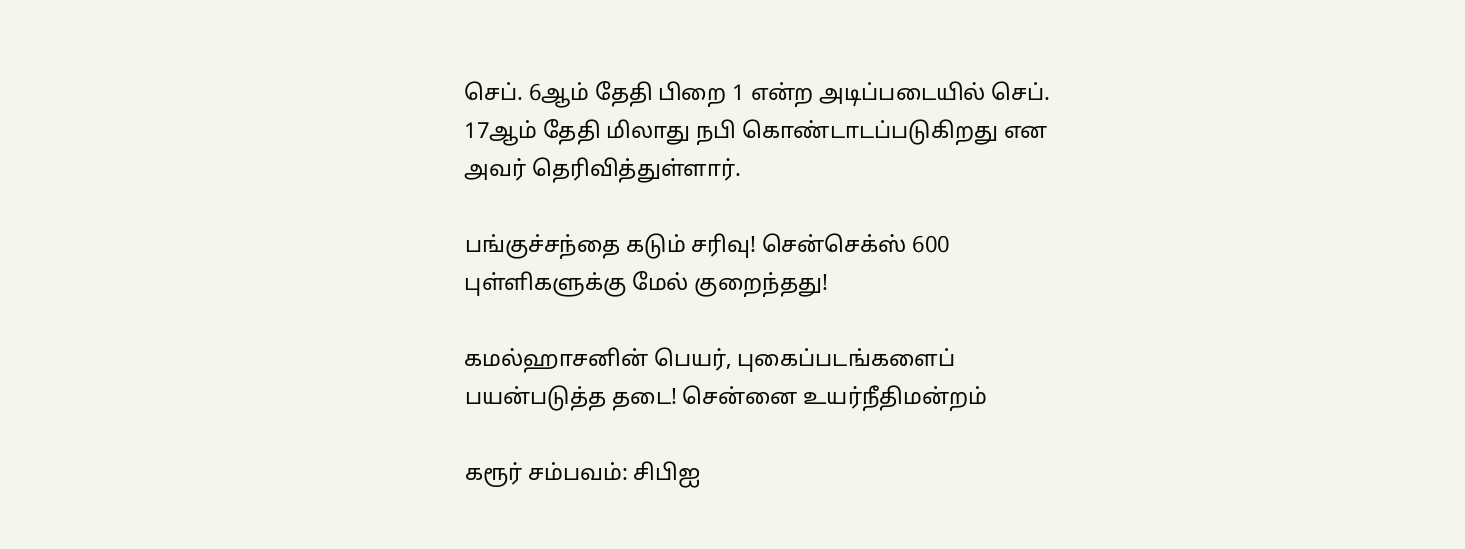செப். 6ஆம் தேதி பிறை 1 என்ற அடிப்படையில் செப். 17ஆம் தேதி மிலாது நபி கொண்டாடப்படுகிறது என அவர் தெரிவித்துள்ளார்.

பங்குச்சந்தை கடும் சரிவு! சென்செக்ஸ் 600 புள்ளிகளுக்கு மேல் குறைந்தது!

கமல்ஹாசனின் பெயர், புகைப்படங்களைப் பயன்படுத்த தடை! சென்னை உயர்நீதிமன்றம்

கரூர் சம்பவம்: சிபிஐ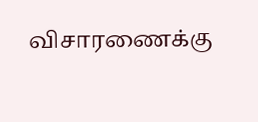விசாரணைக்கு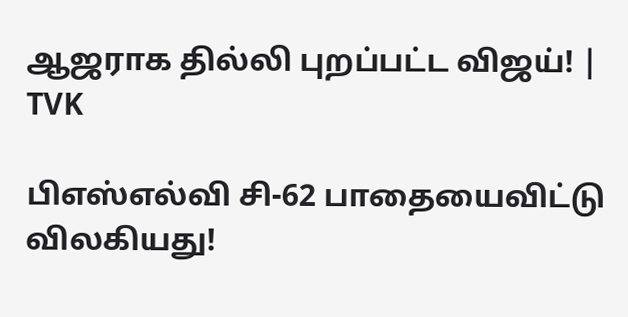ஆஜராக தில்லி புறப்பட்ட விஜய்! | TVK

பிஎஸ்எல்வி சி-62 பாதையைவிட்டு விலகியது!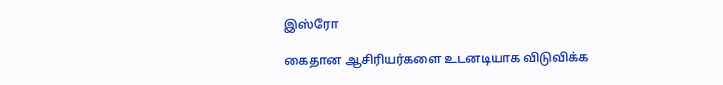இஸ்ரோ

கைதான ஆசிரியர்களை உடனடியாக விடுவிக்க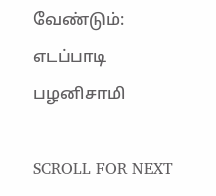வேண்டும்: எடப்பாடி பழனிசாமி

SCROLL FOR NEXT